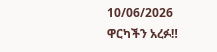10/06/2026
ዋርካችን አረፉ‼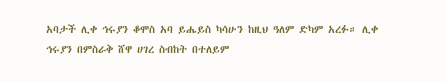አባታች ሊቀ ኅሩያን ቆሞስ አባ ይሔይስ ካሳሁን ከዚህ ዓለም ድካም አረፉ። ሊቀ ኅሩያን በምስራቅ ሸዋ ሀገረ ስብከት በተለይም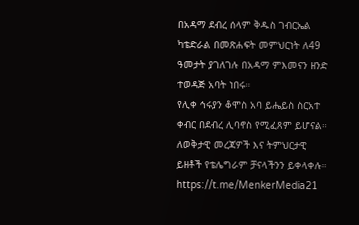በአዳማ ደብረ ሰላም ቅዱስ ገብርኤል ካቴድራል በመጽሐፍት መምህርነት ለ49 ዓመታት ያገለገሉ በአዳማ ምእመናን ዘንድ ተወዳጅ አባት ነበሩ።
የሊቀ ኅሩያን ቆሞስ አባ ይሔይስ ስርአተ ቀብር በደብረ ሊባኖስ የሚፈጸም ይሆናል።
ለወቅታዊ መረጃዎች እና ትምህርታዊ ይዘቶች የቴሌግራም ቻናላችንን ይቀላቀሉ። https://t.me/MenkerMedia21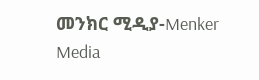መንክር ሚዲያ-Menker Media